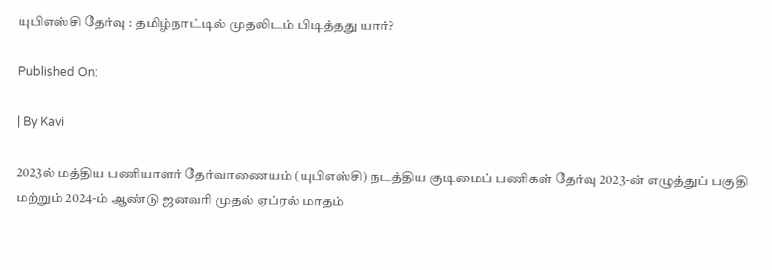யுபிஎஸ்சி தேர்வு : தமிழ்நாட்டில் முதலிடம் பிடித்தது யார்?

Published On:

| By Kavi

2023ல் மத்திய பணியாளர் தேர்வாணையம் (யுபிஎஸ்சி) நடத்திய குடிமைப் பணிகள் தேர்வு 2023-ன் எழுத்துப் பகுதி மற்றும் 2024-ம் ஆண்டு ஜனவரி முதல் ஏப்ரல் மாதம்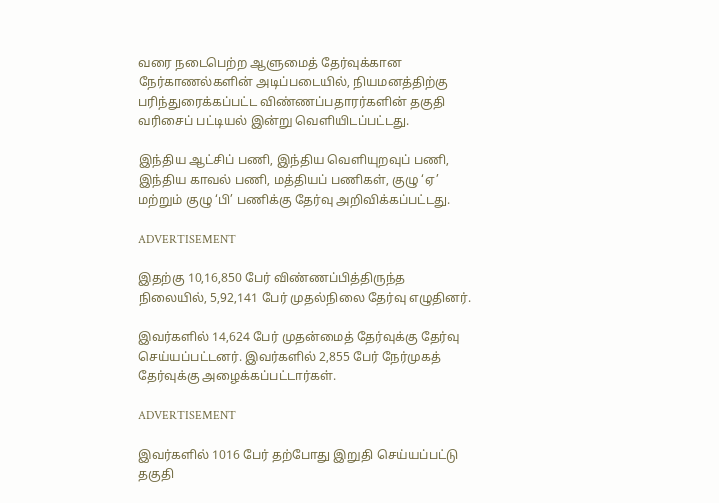வரை நடைபெற்ற ஆளுமைத் தேர்வுக்கான நேர்காணல்களின் அடிப்படையில், நியமனத்திற்கு பரிந்துரைக்கப்பட்ட விண்ணப்பதாரர்களின் தகுதி வரிசைப் பட்டியல் இன்று வெளியிடப்பட்டது.

இந்திய ஆட்சிப் பணி, இந்திய வெளியுறவுப் பணி, இந்திய காவல் பணி, மத்தியப் பணிகள், குழு ‘ஏ’ மற்றும் குழு ‘பி’ பணிக்கு தேர்வு அறிவிக்கப்பட்டது.

ADVERTISEMENT

இதற்கு 10,16,850 பேர் விண்ணப்பித்திருந்த நிலையில், 5,92,141 பேர் முதல்நிலை தேர்வு எழுதினர்.

இவர்களில் 14,624 பேர் முதன்மைத் தேர்வுக்கு தேர்வு செய்யப்பட்டனர். இவர்களில் 2,855 பேர் நேர்முகத் தேர்வுக்கு அழைக்கப்பட்டார்கள்.

ADVERTISEMENT

இவர்களில் 1016 பேர் தற்போது இறுதி செய்யப்பட்டு தகுதி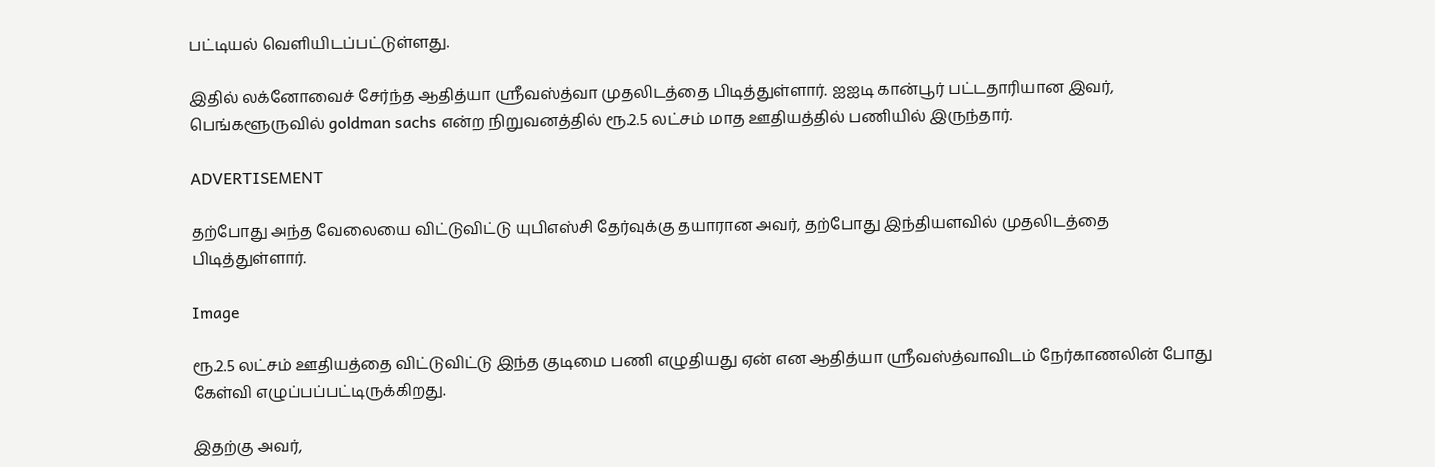பட்டியல் வெளியிடப்பட்டுள்ளது.

இதில் லக்னோவைச் சேர்ந்த ஆதித்யா ஸ்ரீவஸ்த்வா முதலிடத்தை பிடித்துள்ளார். ஐஐடி கான்பூர் பட்டதாரியான இவர், பெங்களூருவில் goldman sachs என்ற நிறுவனத்தில் ரூ.2.5 லட்சம் மாத ஊதியத்தில் பணியில் இருந்தார்.

ADVERTISEMENT

தற்போது அந்த வேலையை விட்டுவிட்டு யுபிஎஸ்சி தேர்வுக்கு தயாரான அவர், தற்போது இந்தியளவில் முதலிடத்தை பிடித்துள்ளார்.

Image

ரூ.2.5 லட்சம் ஊதியத்தை விட்டுவிட்டு இந்த குடிமை பணி எழுதியது ஏன் என ஆதித்யா ஸ்ரீவஸ்த்வாவிடம் நேர்காணலின் போது கேள்வி எழுப்பப்பட்டிருக்கிறது.

இதற்கு அவர்,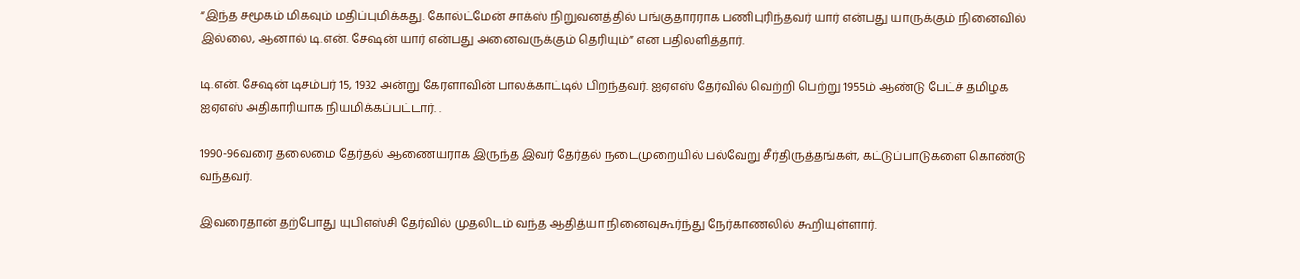“இந்த சமூகம் மிகவும் மதிப்புமிக்கது. கோல்ட்மேன் சாக்ஸ் நிறுவனத்தில் பங்குதாரராக பணிபுரிந்தவர் யார் என்பது யாருக்கும் நினைவில் இல்லை, ஆனால் டி.என். சேஷன் யார் என்பது அனைவருக்கும் தெரியும்” என பதிலளித்தார்.

டி.என். சேஷன் டிசம்பர் 15, 1932 அன்று கேரளாவின் பாலக்காட்டில் பிறந்தவர். ஐஏஎஸ் தேர்வில் வெற்றி பெற்று 1955ம் ஆண்டு பேட்ச் தமிழக ஐஏஎஸ் அதிகாரியாக நியமிக்கப்பட்டார். .

1990-96வரை தலைமை தேர்தல் ஆணையராக இருந்த இவர் தேர்தல் நடைமுறையில் பல்வேறு சீர்திருத்தங்கள், கட்டுப்பாடுகளை கொண்டு வந்தவர்.

இவரைதான் தற்போது யுபிஎஸ்சி தேர்வில் முதலிடம் வந்த ஆதித்யா நினைவுகூர்ந்து நேர்காணலில் கூறியுள்ளார்.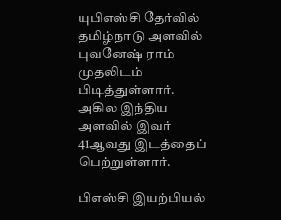யுபிஎஸ்சி தேர்வில் தமிழ்நாடு அளவில் புவனேஷ் ராம் முதலிடம் பிடித்துள்ளார். அகில இந்திய அளவில் இவர் 41ஆவது இடத்தைப் பெற்றுள்ளார்.

பிஎஸ்சி இயற்பியல்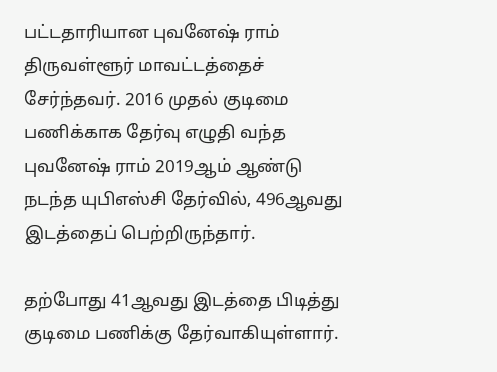பட்டதாரியான புவனேஷ் ராம் திருவள்ளூர் மாவட்டத்தைச் சேர்ந்தவர். 2016 முதல் குடிமை பணிக்காக தேர்வு எழுதி வந்த புவனேஷ் ராம் 2019ஆம் ஆண்டு நடந்த யுபிஎஸ்சி தேர்வில், 496ஆவது இடத்தைப் பெற்றிருந்தார்.

தற்போது 41ஆவது இடத்தை பிடித்து குடிமை பணிக்கு தேர்வாகியுள்ளார்.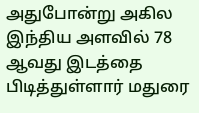அதுபோன்று அகில இந்திய அளவில் 78 ஆவது இடத்தை பிடித்துள்ளார் மதுரை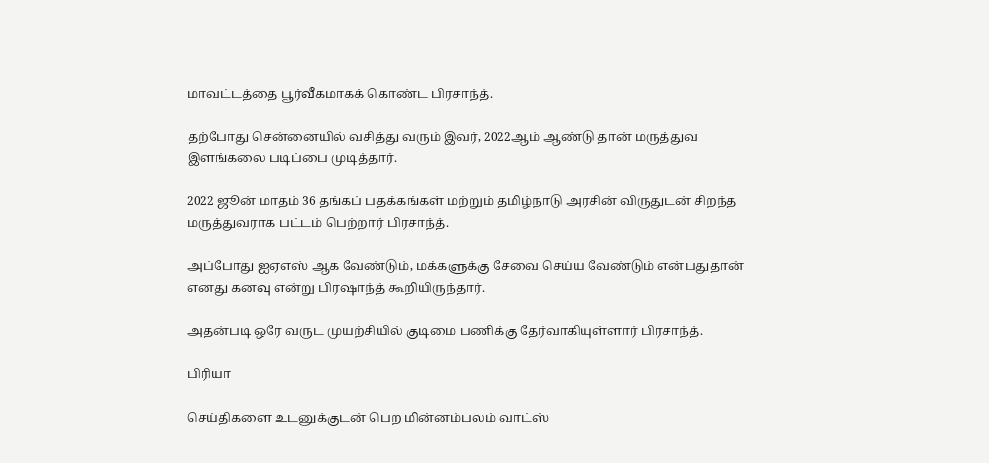மாவட்டத்தை பூர்வீகமாகக் கொண்ட பிரசாந்த்.

தற்போது சென்னையில் வசித்து வரும் இவர், 2022ஆம் ஆண்டு தான் மருத்துவ இளங்கலை படிப்பை முடித்தார்.

2022 ஜூன் மாதம் 36 தங்கப் பதக்கங்கள் மற்றும் தமிழ்நாடு அரசின் விருதுடன் சிறந்த மருத்துவராக பட்டம் பெற்றார் பிரசாந்த்.

அப்போது ஐஏஎஸ் ஆக வேண்டும், மக்களுக்கு சேவை செய்ய வேண்டும் என்பதுதான் எனது கனவு என்று பிரஷாந்த் கூறியிருந்தார்.

அதன்படி ஒரே வருட முயற்சியில் குடிமை பணிக்கு தேர்வாகியுள்ளார் பிரசாந்த்.

பிரியா

செய்திகளை உடனுக்குடன் பெற மின்னம்பலம் வாட்ஸ்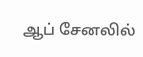ஆப் சேனலில்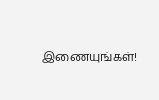இணையுங்கள்!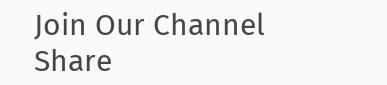Join Our Channel
Share